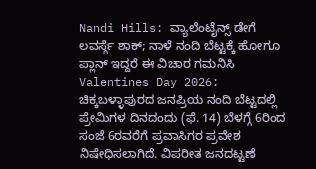Nandi Hills: ವ್ಯಾಲೆಂಟೈನ್ಸ್ ಡೇಗೆ ಲವರ್ಸ್ಗೆ ಶಾಕ್; ನಾಳೆ ನಂದಿ ಬೆಟ್ಟಕ್ಕೆ ಹೋಗೂ ಪ್ಲಾನ್ ಇದ್ದರೆ ಈ ವಿಚಾರ ಗಮನಿಸಿ
Valentines Day 2026: ಚಿಕ್ಕಬಳ್ಳಾಪುರದ ಜನಪ್ರಿಯ ನಂದಿ ಬೆಟ್ಟದಲ್ಲಿ ಪ್ರೇಮಿಗಳ ದಿನದಂದು (ಫೆ. 14) ಬೆಳಗ್ಗೆ 6ರಿಂದ ಸಂಜೆ 6ರವರೆಗೆ ಪ್ರವಾಸಿಗರ ಪ್ರವೇಶ ನಿಷೇಧಿಸಲಾಗಿದೆ. ವಿಪರೀತ ಜನದಟ್ಟಣೆ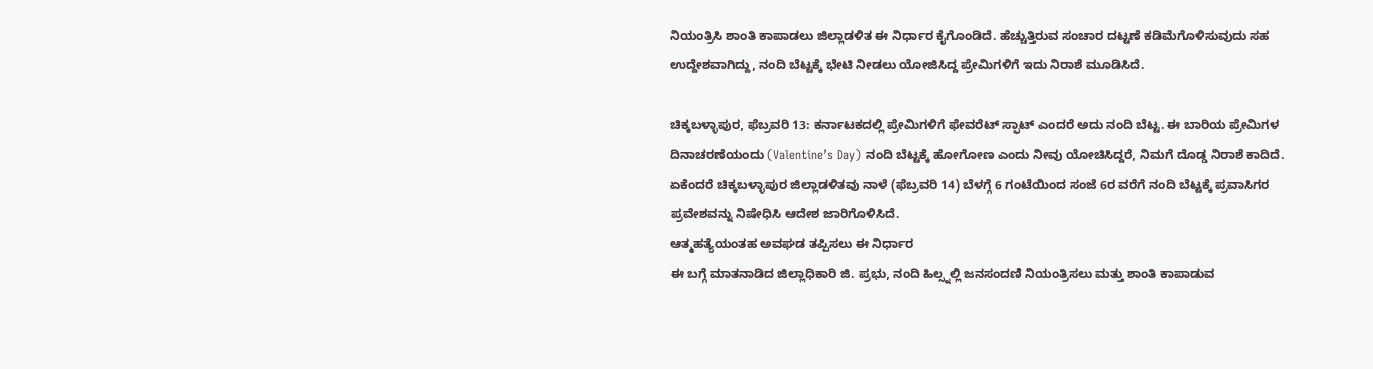ನಿಯಂತ್ರಿಸಿ ಶಾಂತಿ ಕಾಪಾಡಲು ಜಿಲ್ಲಾಡಳಿತ ಈ ನಿರ್ಧಾರ ಕೈಗೊಂಡಿದೆ. ಹೆಚ್ಚುತ್ತಿರುವ ಸಂಚಾರ ದಟ್ಟಣೆ ಕಡಿಮೆಗೊಳಿಸುವುದು ಸಹ ಉದ್ದೇಶವಾಗಿದ್ದು, ನಂದಿ ಬೆಟ್ಟಕ್ಕೆ ಭೇಟಿ ನೀಡಲು ಯೋಜಿಸಿದ್ದ ಪ್ರೇಮಿಗಳಿಗೆ ಇದು ನಿರಾಶೆ ಮೂಡಿಸಿದೆ.

ಚಿಕ್ಕಬಳ್ಳಾಪುರ, ಫೆಬ್ರವರಿ 13: ಕರ್ನಾಟಕದಲ್ಲಿ ಪ್ರೇಮಿಗಳಿಗೆ ಫೇವರೆಟ್ ಸ್ಫಾಟ್ ಎಂದರೆ ಅದು ನಂದಿ ಬೆಟ್ಟ. ಈ ಬಾರಿಯ ಪ್ರೇಮಿಗಳ ದಿನಾಚರಣೆಯಂದು (Valentine’s Day) ನಂದಿ ಬೆಟ್ಟಕ್ಕೆ ಹೋಗೋಣ ಎಂದು ನೀವು ಯೋಚಿಸಿದ್ದರೆ, ನಿಮಗೆ ದೊಡ್ಡ ನಿರಾಶೆ ಕಾದಿದೆ. ಏಕೆಂದರೆ ಚಿಕ್ಕಬಳ್ಳಾಪುರ ಜಿಲ್ಲಾಡಳಿತವು ನಾಳೆ (ಫೆಬ್ರವರಿ 14) ಬೆಳಗ್ಗೆ 6 ಗಂಟೆಯಿಂದ ಸಂಜೆ 6ರ ವರೆಗೆ ನಂದಿ ಬೆಟ್ಟಕ್ಕೆ ಪ್ರವಾಸಿಗರ ಪ್ರವೇಶವನ್ನು ನಿಷೇಧಿಸಿ ಆದೇಶ ಜಾರಿಗೊಳಿಸಿದೆ.
ಆತ್ಮಹತ್ಯೆಯಂತಹ ಅವಘಡ ತಪ್ಪಿಸಲು ಈ ನಿರ್ಧಾರ
ಈ ಬಗ್ಗೆ ಮಾತನಾಡಿದ ಜಿಲ್ಲಾಧಿಕಾರಿ ಜಿ. ಪ್ರಭು, ನಂದಿ ಹಿಲ್ಸ್ನಲ್ಲಿ ಜನಸಂದಣಿ ನಿಯಂತ್ರಿಸಲು ಮತ್ತು ಶಾಂತಿ ಕಾಪಾಡುವ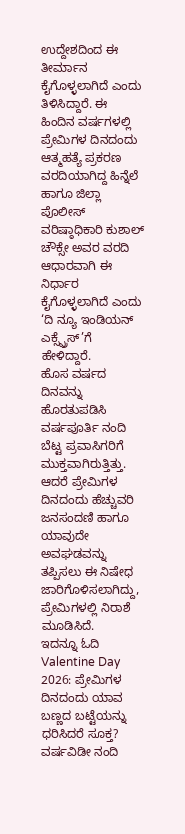ಉದ್ದೇಶದಿಂದ ಈ ತೀರ್ಮಾನ ಕೈಗೊಳ್ಳಲಾಗಿದೆ ಎಂದು ತಿಳಿಸಿದ್ದಾರೆ. ಈ ಹಿಂದಿನ ವರ್ಷಗಳಲ್ಲಿ ಪ್ರೇಮಿಗಳ ದಿನದಂದು ಆತ್ಮಹತ್ಯೆ ಪ್ರಕರಣ ವರದಿಯಾಗಿದ್ದ ಹಿನ್ನೆಲೆ ಹಾಗೂ ಜಿಲ್ಲಾ ಪೊಲೀಸ್ ವರಿಷ್ಠಾಧಿಕಾರಿ ಕುಶಾಲ್ ಚೌಕ್ಸೇ ಅವರ ವರದಿ ಆಧಾರವಾಗಿ ಈ ನಿರ್ಧಾರ ಕೈಗೊಳ್ಳಲಾಗಿದೆ ಎಂದು ‘ದಿ ನ್ಯೂ ಇಂಡಿಯನ್ ಎಕ್ಸ್ಪ್ರೆಸ್’ಗೆ ಹೇಳಿದ್ದಾರೆ.
ಹೊಸ ವರ್ಷದ ದಿನವನ್ನು ಹೊರತುಪಡಿಸಿ ವರ್ಷಪೂರ್ತಿ ನಂದಿ ಬೆಟ್ಟ ಪ್ರವಾಸಿಗರಿಗೆ ಮುಕ್ತವಾಗಿರುತ್ತಿತ್ತು. ಆದರೆ ಪ್ರೇಮಿಗಳ ದಿನದಂದು ಹೆಚ್ಚುವರಿ ಜನಸಂದಣಿ ಹಾಗೂ ಯಾವುದೇ ಅವಘಡವನ್ನು ತಪ್ಪಿಸಲು ಈ ನಿಷೇಧ ಜಾರಿಗೊಳಿಸಲಾಗಿದ್ದು, ಪ್ರೇಮಿಗಳಲ್ಲಿ ನಿರಾಶೆ ಮೂಡಿಸಿದೆ.
ಇದನ್ನೂ ಓದಿ Valentine Day 2026: ಪ್ರೇಮಿಗಳ ದಿನದಂದು ಯಾವ ಬಣ್ಣದ ಬಟ್ಟೆಯನ್ನು ಧರಿಸಿದರೆ ಸೂಕ್ತ?
ವರ್ಷವಿಡೀ ನಂದಿ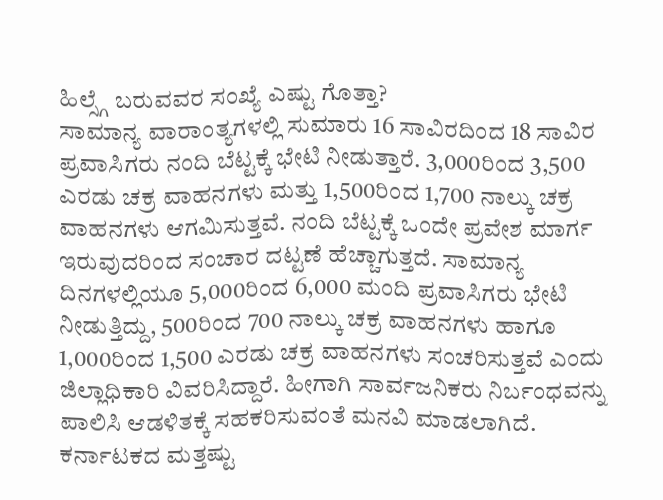ಹಿಲ್ಸ್ಗೆ ಬರುವವರ ಸಂಖ್ಯೆ ಎಷ್ಟು ಗೊತ್ತಾ?
ಸಾಮಾನ್ಯ ವಾರಾಂತ್ಯಗಳಲ್ಲಿ ಸುಮಾರು 16 ಸಾವಿರದಿಂದ 18 ಸಾವಿರ ಪ್ರವಾಸಿಗರು ನಂದಿ ಬೆಟ್ಟಕ್ಕೆ ಭೇಟಿ ನೀಡುತ್ತಾರೆ. 3,000ರಿಂದ 3,500 ಎರಡು ಚಕ್ರ ವಾಹನಗಳು ಮತ್ತು 1,500ರಿಂದ 1,700 ನಾಲ್ಕು ಚಕ್ರ ವಾಹನಗಳು ಆಗಮಿಸುತ್ತವೆ. ನಂದಿ ಬೆಟ್ಟಕ್ಕೆ ಒಂದೇ ಪ್ರವೇಶ ಮಾರ್ಗ ಇರುವುದರಿಂದ ಸಂಚಾರ ದಟ್ಟಣೆ ಹೆಚ್ಚಾಗುತ್ತದೆ. ಸಾಮಾನ್ಯ ದಿನಗಳಲ್ಲಿಯೂ 5,000ರಿಂದ 6,000 ಮಂದಿ ಪ್ರವಾಸಿಗರು ಭೇಟಿ ನೀಡುತ್ತಿದ್ದು, 500ರಿಂದ 700 ನಾಲ್ಕು ಚಕ್ರ ವಾಹನಗಳು ಹಾಗೂ 1,000ರಿಂದ 1,500 ಎರಡು ಚಕ್ರ ವಾಹನಗಳು ಸಂಚರಿಸುತ್ತವೆ ಎಂದು ಜಿಲ್ಲಾಧಿಕಾರಿ ವಿವರಿಸಿದ್ದಾರೆ. ಹೀಗಾಗಿ ಸಾರ್ವಜನಿಕರು ನಿರ್ಬಂಧವನ್ನು ಪಾಲಿಸಿ ಆಡಳಿತಕ್ಕೆ ಸಹಕರಿಸುವಂತೆ ಮನವಿ ಮಾಡಲಾಗಿದೆ.
ಕರ್ನಾಟಕದ ಮತ್ತಷ್ಟು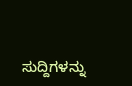ಸುದ್ದಿಗಳನ್ನು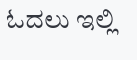ಓದಲು ಇಲ್ಲಿ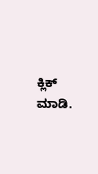ಕ್ಲಿಕ್ ಮಾಡಿ.